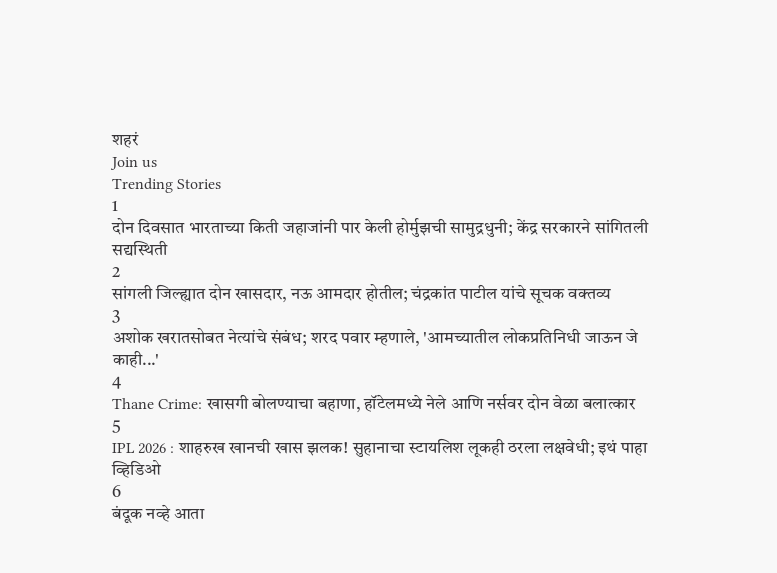शहरं
Join us
Trending Stories
1
दोन दिवसात भारताच्या किती जहाजांनी पार केली होर्मुझची सामुद्रधुनी; केंद्र सरकारने सांगितली सद्यस्थिती
2
सांगली जिल्ह्यात दोन खासदार, नऊ आमदार होतील; चंद्रकांत पाटील यांचे सूचक वक्तव्य
3
अशोक खरातसोबत नेत्यांचे संबंध; शरद पवार म्हणाले, 'आमच्यातील लोकप्रतिनिधी जाऊन जे काही...'
4
Thane Crime: खासगी बोलण्याचा बहाणा, हॉटेलमध्ये नेले आणि नर्सवर दोन वेळा बलात्कार
5
IPL 2026 : शाहरुख खानची खास झलक! सुहानाचा स्टायलिश लूकही ठरला लक्षवेधी; इथं पाहा व्हिडिओ
6
बंदूक नव्हे आता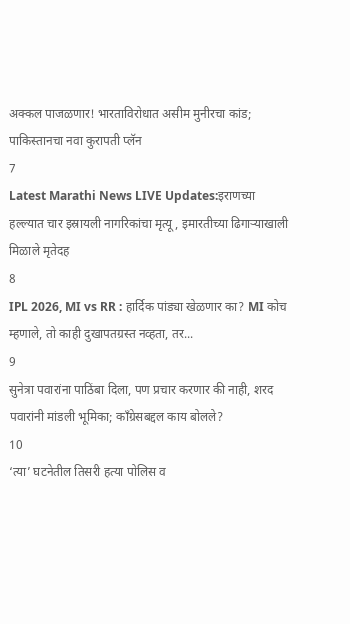अक्कल पाजळणार! भारताविरोधात असीम मुनीरचा कांड; पाकिस्तानचा नवा कुरापती प्लॅन
7
Latest Marathi News LIVE Updates:इराणच्या हल्ल्यात चार इस्रायली नागरिकांचा मृत्यू, इमारतीच्या ढिगाऱ्याखाली मिळाले मृतेदह
8
IPL 2026, MI vs RR : हार्दिक पांड्या खेळणार का? MI कोच म्हणाले, तो काही दुखापतग्रस्त नव्हता, तर...
9
सुनेत्रा पवारांना पाठिंबा दिला, पण प्रचार करणार की नाही, शरद पवारांनी मांडली भूमिका; काँग्रेसबद्दल काय बोलले?
10
‘त्या’ घटनेतील तिसरी हत्या पोलिस व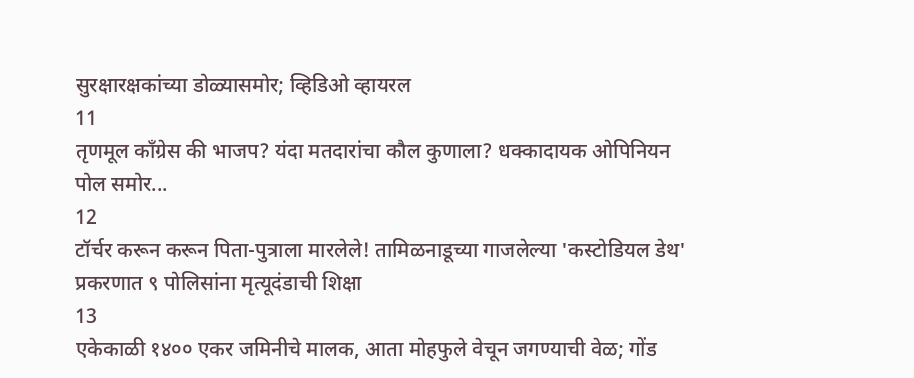सुरक्षारक्षकांच्या डोळ्यासमोर; व्हिडिओ व्हायरल
11
तृणमूल काँग्रेस की भाजप? यंदा मतदारांचा कौल कुणाला? धक्कादायक ओपिनियन पोल समोर...
12
टॉर्चर करून करून पिता-पुत्राला मारलेले! तामिळनाडूच्या गाजलेल्या 'कस्टोडियल डेथ' प्रकरणात ९ पोलिसांना मृत्यूदंडाची शिक्षा
13
एकेकाळी १४०० एकर जमिनीचे मालक, आता मोहफुले वेचून जगण्याची वेळ; गोंड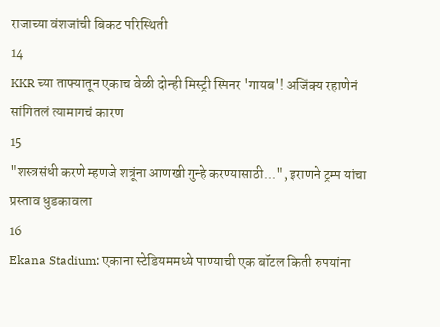राजाच्या वंशजांची बिकट परिस्थिती
14
KKR च्या ताफ्यातून एकाच वेळी दोन्ही मिस्ट्री स्पिनर 'गायब'! अजिंक्य रहाणेनं सांगितलं त्यामागचं कारण
15
"शस्त्रसंधी करणे म्हणजे शत्रूंना आणखी गुन्हे करण्यासाठी...", इराणने ट्रम्प यांचा प्रस्ताव धुडकावला
16
Ekana Stadium: एकाना स्टेडियममध्ये पाण्याची एक बॉटल किती रुपयांना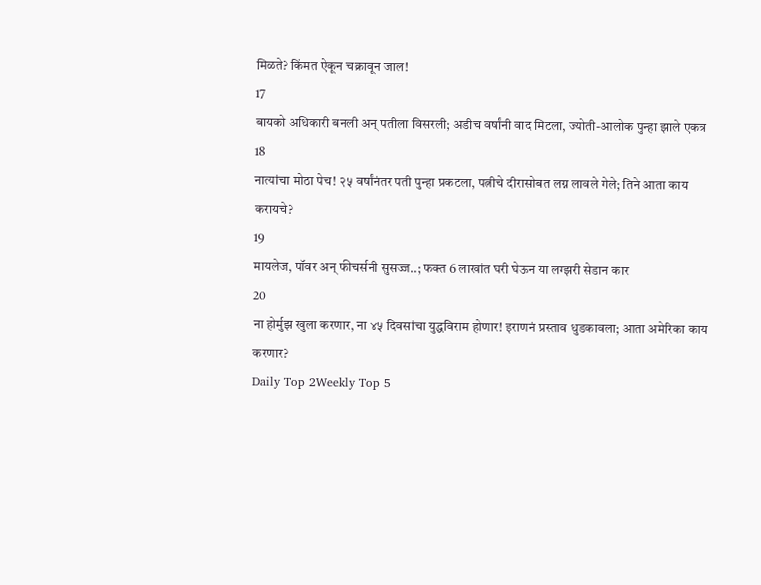मिळते? किंमत ऐकून चक्रावून जाल!
17
बायको अधिकारी बनली अन् पतीला विसरली; अडीच वर्षांनी वाद मिटला, ज्योती-आलोक पुन्हा झाले एकत्र
18
नात्यांचा मोठा पेच! २५ वर्षांनंतर पती पुन्हा प्रकटला, पत्नीचे दीरासोबत लग्न लावले गेले; तिने आता काय करायचे?
19
मायलेज, पॉवर अन् फीचर्सनी सुसज्ज..; फक्त 6 लाखांत घरी घेऊन या लग्झरी सेडान कार
20
ना होर्मुझ खुला करणार, ना ४५ दिवसांचा युद्धविराम होणार! इराणनं प्रस्ताव धुडकावला; आता अमेरिका काय करणार?
Daily Top 2Weekly Top 5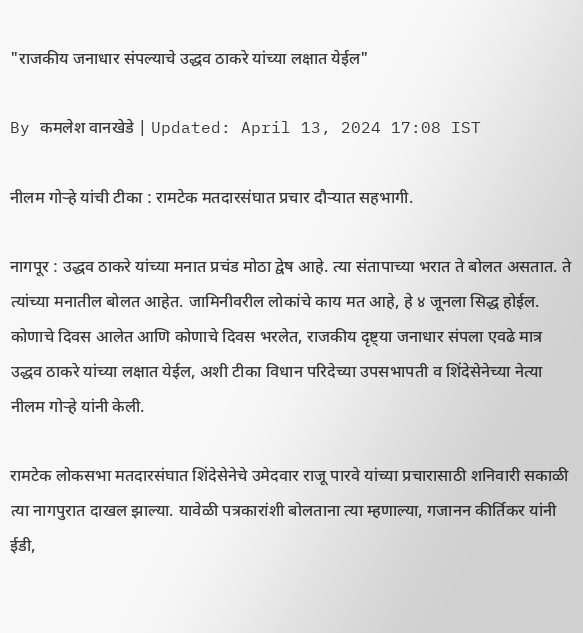"राजकीय जनाधार संपल्याचे उद्धव ठाकरे यांच्या लक्षात येईल"

By कमलेश वानखेडे | Updated: April 13, 2024 17:08 IST

नीलम गोऱ्हे यांची टीका : रामटेक मतदारसंघात प्रचार दौऱ्यात सहभागी.

नागपूर : उद्धव ठाकरे यांच्या मनात प्रचंड मोठा द्वेष आहे. त्या संतापाच्या भरात ते बोलत असतात. ते त्यांच्या मनातील बोलत आहेत. जामिनीवरील लोकांचे काय मत आहे, हे ४ जूनला सिद्ध होईल. कोणाचे दिवस आलेत आणि कोणाचे दिवस भरलेत, राजकीय दृष्ट्या जनाधार संपला एवढे मात्र उद्धव ठाकरे यांच्या लक्षात येईल, अशी टीका विधान परिदेच्या उपसभापती व शिंदेसेनेच्या नेत्या नीलम गोऱ्हे यांनी केली.

रामटेक लोकसभा मतदारसंघात शिंदेसेनेचे उमेदवार राजू पारवे यांच्या प्रचारासाठी शनिवारी सकाळी त्या नागपुरात दाखल झाल्या. यावेळी पत्रकारांशी बोलताना त्या म्हणाल्या, गजानन कीर्तिकर यांनी ईडी,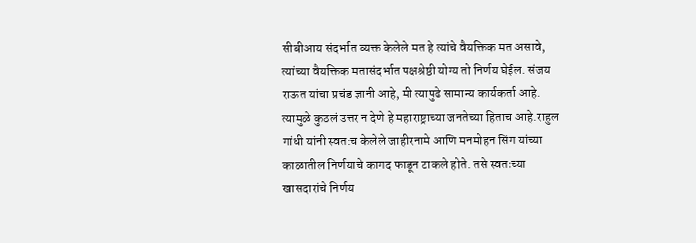सीबीआय संदर्भात व्यक्त केलेले मत हे त्यांचे वैयक्तिक मत असावे, त्यांच्या वैयक्तिक मतासंदर्भात पक्षश्रेष्ठी योग्य तो निर्णय घेईल. संजय राऊत यांचा प्रचंड ज्ञानी आहे, मी त्यापुढे सामान्य कार्यकर्ता आहे. त्यामुळे कुठलं उत्तर न देणे हे महाराष्ट्राच्या जनतेच्या हिताच आहे.राहुल गांधी यांनी स्वत:च केलेले जाहीरनामे आणि मनमोहन सिंग यांच्या काळातील निर्णयाचे कागद फाडून टाकले होते. तसे स्वतःच्या खासदारांचे निर्णय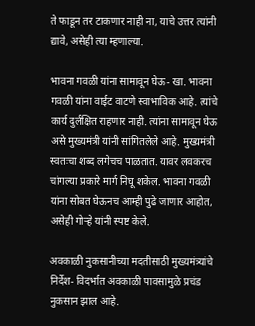ते फाडून तर टाकणार नाही ना, याचे उत्तर त्यांनी द्यावे, असेही त्या म्हणाल्या.

भावना गवळी यांना सामावून घेऊ- खा. भावना गवळी यांना वाईट वाटणे स्वाभाविक आहे. त्यांचे कार्य दुर्लक्षित राहणार नाही. त्यांना सामावून घेऊ असे मुख्यमंत्री यांनी सांगितलेले आहे. मुख्यमंत्री स्वतःचा शब्द लगेचच पाळतात. यावर लवकरच चांगल्या प्रकारे मार्ग निघू शकेल. भावना गवळी यांना सोबत घेऊनच आम्ही पुढे जाणार आहोत, असेही गोऱ्हे यांनी स्पष्ट केले.

अवकाळी नुकसानीच्या मदतीसाठी मुख्यमंत्र्यांचे निर्देश- विदर्भात अवकाळी पावसामुळे प्रचंड नुकसान झाल आहे.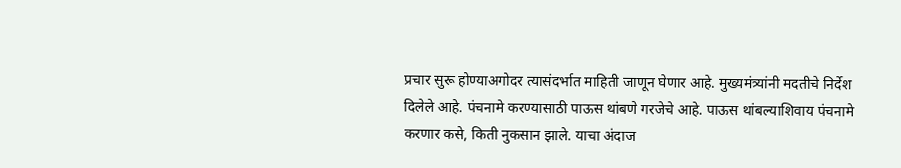प्रचार सुरू होण्याअगोदर त्यासंदर्भात माहिती जाणून घेणार आहे. मुख्यमंत्र्यांनी मदतीचे निर्देश दिलेले आहे. पंचनामे करण्यासाठी पाऊस थांबणे गरजेचे आहे. पाऊस थांबल्याशिवाय पंचनामे करणार कसे, किती नुकसान झाले. याचा अंदाज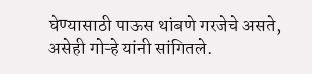घेण्यासाठी पाऊस थांबणे गरजेचे असते, असेही गोऱ्हे यांनी सांगितले.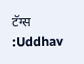टॅग्स :Uddhav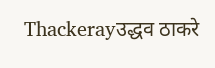Thackerayउद्धव ठाकरे